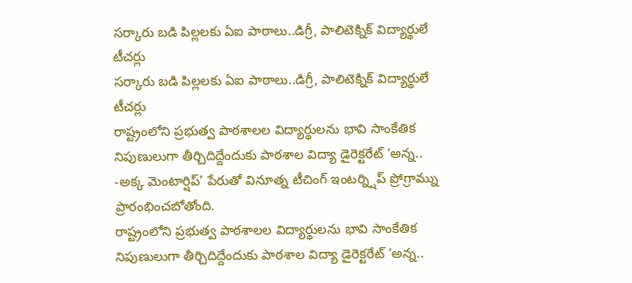సర్కారు బడి పిల్లలకు ఏఐ పాఠాలు..డిగ్రీ, పాలిటెక్నిక్ విద్యార్థులే టీచర్లు
సర్కారు బడి పిల్లలకు ఏఐ పాఠాలు..డిగ్రీ, పాలిటెక్నిక్ విద్యార్థులే టీచర్లు
రాష్ట్రంలోని ప్రభుత్వ పాఠశాలల విద్యార్థులను భావి సాంకేతిక నిపుణులుగా తీర్చిదిద్దేందుకు పాఠశాల విద్యా డైరెక్టరేట్ ‘అన్న.. -అక్క మెంటార్షిప్’ పేరుతో వినూత్న టీచింగ్ ఇంటర్న్షిప్ ప్రోగ్రామ్ను ప్రారంభించబోతోంది.
రాష్ట్రంలోని ప్రభుత్వ పాఠశాలల విద్యార్థులను భావి సాంకేతిక నిపుణులుగా తీర్చిదిద్దేందుకు పాఠశాల విద్యా డైరెక్టరేట్ ‘అన్న..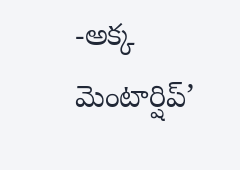-అక్క మెంటార్షిప్’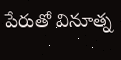పేరుతో వినూత్న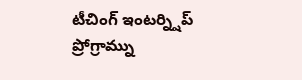టీచింగ్ ఇంటర్న్షిప్ ప్రోగ్రామ్ను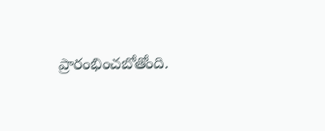ప్రారంభించబోతోంది.